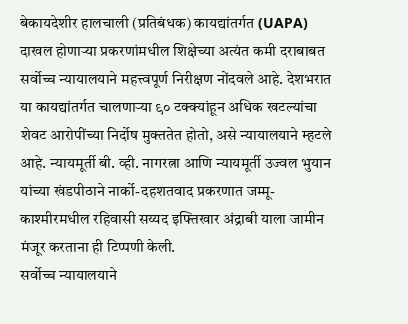बेकायदेशीर हालचाली (प्रतिबंधक) कायद्यांतर्गत (UAPA) दाखल होणाऱ्या प्रकरणांमधील शिक्षेच्या अत्यंत कमी दराबाबत सर्वोच्च न्यायालयाने महत्त्वपूर्ण निरीक्षण नोंदवले आहे. देशभरात या कायद्यांतर्गत चालणाऱ्या ९० टक्क्यांहून अधिक खटल्यांचा शेवट आरोपींच्या निर्दोष मुक्ततेत होतो, असे न्यायालयाने म्हटले आहे. न्यायमूर्ती बी. व्ही. नागरत्ना आणि न्यायमूर्ती उज्वल भुयान यांच्या खंडपीठाने नार्को-दहशतवाद प्रकरणात जम्मू-काश्मीरमधील रहिवासी सय्यद इफ्तिखार अंद्राबी याला जामीन मंजूर करताना ही टिप्पणी केली.
सर्वोच्च न्यायालयाने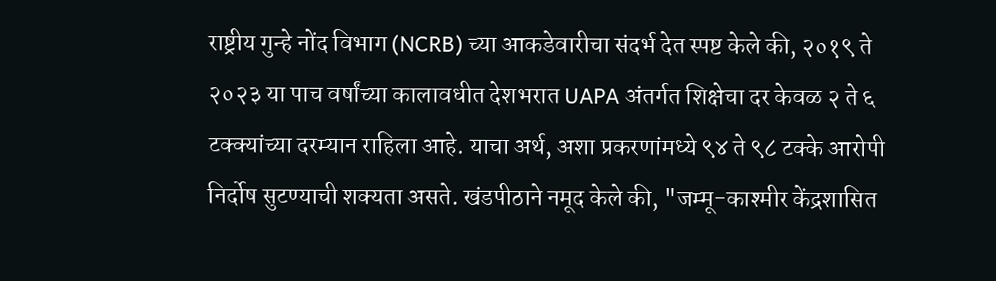राष्ट्रीय गुन्हे नोंद विभाग (NCRB) च्या आकडेवारीचा संदर्भ देत स्पष्ट केले की, २०१९ ते २०२३ या पाच वर्षांच्या कालावधीत देशभरात UAPA अंतर्गत शिक्षेचा दर केवळ २ ते ६ टक्क्यांच्या दरम्यान राहिला आहे. याचा अर्थ, अशा प्रकरणांमध्ये ९४ ते ९८ टक्के आरोपी निर्दोष सुटण्याची शक्यता असते. खंडपीठाने नमूद केले की, "जम्मू-काश्मीर केंद्रशासित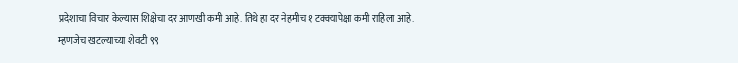प्रदेशाचा विचार केल्यास शिक्षेचा दर आणखी कमी आहे. तिथे हा दर नेहमीच १ टक्क्यापेक्षा कमी राहिला आहे. म्हणजेच खटल्याच्या शेवटी ९९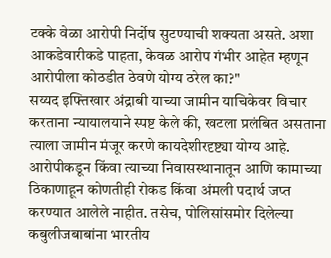टक्के वेळा आरोपी निर्दोष सुटण्याची शक्यता असते. अशा आकडेवारीकडे पाहता, केवळ आरोप गंभीर आहेत म्हणून आरोपीला कोठडीत ठेवणे योग्य ठरेल का?"
सय्यद इफ्तिखार अंद्राबी याच्या जामीन याचिकेवर विचार करताना न्यायालयाने स्पष्ट केले की, खटला प्रलंबित असताना त्याला जामीन मंजूर करणे कायदेशीरदृष्ट्या योग्य आहे. आरोपीकडून किंवा त्याच्या निवासस्थानातून आणि कामाच्या ठिकाणाहून कोणतीही रोकड किंवा अंमली पदार्थ जप्त करण्यात आलेले नाहीत. तसेच, पोलिसांसमोर दिलेल्या कबुलीजबाबांना भारतीय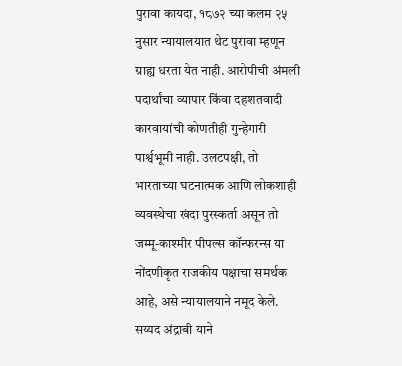पुरावा कायदा, १८७२ च्या कलम २५ नुसार न्यायालयात थेट पुरावा म्हणून ग्राह्य धरता येत नाही. आरोपीची अंमली पदार्थांचा व्यापार किंवा दहशतवादी कारवायांची कोणतीही गुन्हेगारी पार्श्वभूमी नाही. उलटपक्षी, तो भारताच्या घटनात्मक आणि लोकशाही व्यवस्थेचा खंदा पुरस्कर्ता असून तो जम्मू-काश्मीर पीपल्स कॉन्फरन्स या नोंदणीकृत राजकीय पक्षाचा समर्थक आहे, असे न्यायालयाने नमूद केले.
सय्यद अंद्राबी याने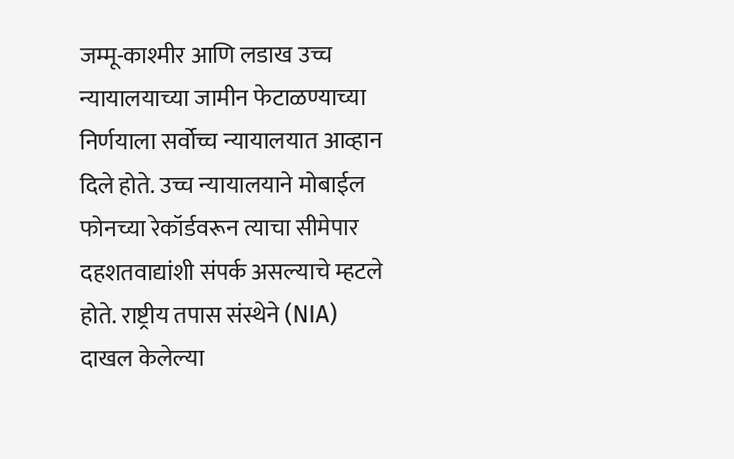जम्मू-काश्मीर आणि लडाख उच्च न्यायालयाच्या जामीन फेटाळण्याच्या निर्णयाला सर्वोच्च न्यायालयात आव्हान दिले होते. उच्च न्यायालयाने मोबाईल फोनच्या रेकॉर्डवरून त्याचा सीमेपार दहशतवाद्यांशी संपर्क असल्याचे म्हटले होते. राष्ट्रीय तपास संस्थेने (NIA) दाखल केलेल्या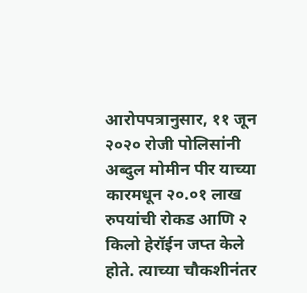आरोपपत्रानुसार, ११ जून २०२० रोजी पोलिसांनी अब्दुल मोमीन पीर याच्या कारमधून २०.०१ लाख रुपयांची रोकड आणि २ किलो हेरॉईन जप्त केले होते. त्याच्या चौकशीनंतर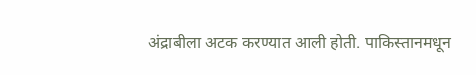अंद्राबीला अटक करण्यात आली होती. पाकिस्तानमधून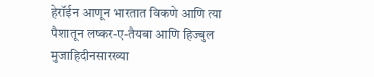हेरॉईन आणून भारतात विकणे आणि त्या पैशातून लष्कर-ए-तैयबा आणि हिज्बुल मुजाहिदीनसारख्या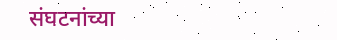संघटनांच्या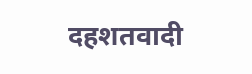दहशतवादी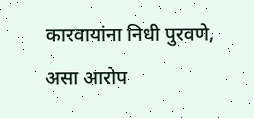कारवायांना निधी पुरवणे, असा आरोप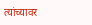त्यांच्यावर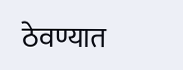ठेवण्यात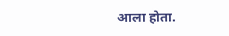आला होता.